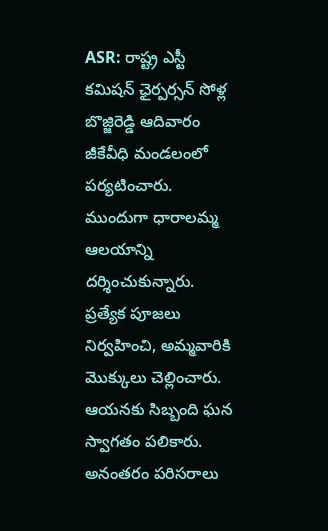ASR: రాష్ట్ర ఎస్టీ కమిషన్ ఛైర్పర్సన్ సోళ్ల బొజ్జిరెడ్డి ఆదివారం జీకేవీధి మండలంలో పర్యటించారు. ముందుగా ధారాలమ్మ ఆలయాన్ని దర్శించుకున్నారు. ప్రత్యేక పూజలు నిర్వహించి, అమ్మవారికి మొక్కులు చెల్లించారు. ఆయనకు సిబ్బంది ఘన స్వాగతం పలికారు. అనంతరం పరిసరాలు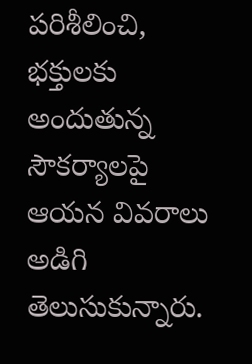పరిశీలించి, భక్తులకు అందుతున్న సౌకర్యాలపై ఆయన వివరాలు అడిగి తెలుసుకున్నారు.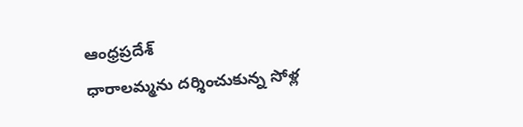ఆంధ్రప్రదేశ్
ధారాలమ్మను దర్శించుకున్న సోళ్ల